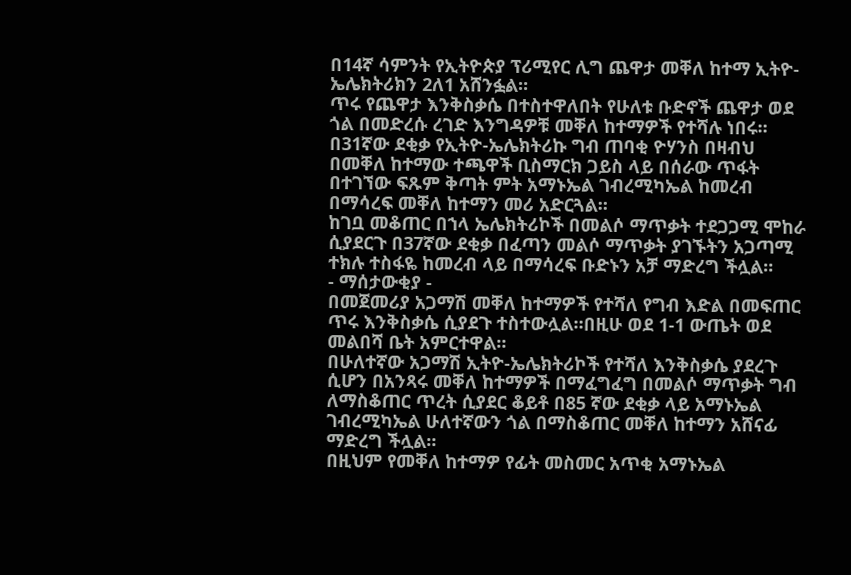በ14ኛ ሳምንት የኢትዮጵያ ፕሪሚየር ሊግ ጨዋታ መቐለ ከተማ ኢትዮ-ኤሌክትሪክን 2ለ1 አሸንፏል።
ጥሩ የጨዋታ እንቅስቃሴ በተስተዋለበት የሁለቱ ቡድኖች ጨዋታ ወደ ጎል በመድረሱ ረገድ እንግዳዎቹ መቐለ ከተማዎች የተሻሉ ነበሩ።
በ31ኛው ደቂቃ የኢትዮ-ኤሌክትሪኩ ግብ ጠባቂ ዮሃንስ በዛብህ በመቐለ ከተማው ተጫዋች ቢስማርክ ጋይስ ላይ በሰራው ጥፋት በተገኘው ፍጹም ቅጣት ምት አማኑኤል ገብረሚካኤል ከመረብ በማሳረፍ መቐለ ከተማን መሪ አድርጓል።
ከገቧ መቆጠር በኀላ ኤሌክትሪኮች በመልሶ ማጥቃት ተደጋጋሚ ሞከራ ሲያደርጉ በ37ኛው ደቂቃ በፈጣን መልሶ ማጥቃት ያገኙትን አጋጣሚ ተክሉ ተስፋዬ ከመረብ ላይ በማሳረፍ ቡድኑን አቻ ማድረግ ችሏል።
- ማሰታውቂያ -
በመጀመሪያ አጋማሽ መቐለ ከተማዎች የተሻለ የግብ እድል በመፍጠር ጥሩ እንቅስቃሴ ሲያደጉ ተስተውሏል።በዚሁ ወደ 1-1 ውጤት ወደ መልበሻ ቤት አምርተዋል።
በሁለተኛው አጋማሽ ኢትዮ-ኤሌክትሪኮች የተሻለ እንቅስቃሴ ያደረጉ ሲሆን በአንጻሩ መቐለ ከተማዎች በማፈግፈግ በመልሶ ማጥቃት ግብ ለማስቆጠር ጥረት ሲያደር ቆይቶ በ85 ኛው ደቂቃ ላይ አማኑኤል ገብረሚካኤል ሁለተኛውን ጎል በማስቆጠር መቐለ ከተማን አሸናፊ ማድረግ ችሏል።
በዚህም የመቐለ ከተማዎ የፊት መስመር አጥቂ አማኑኤል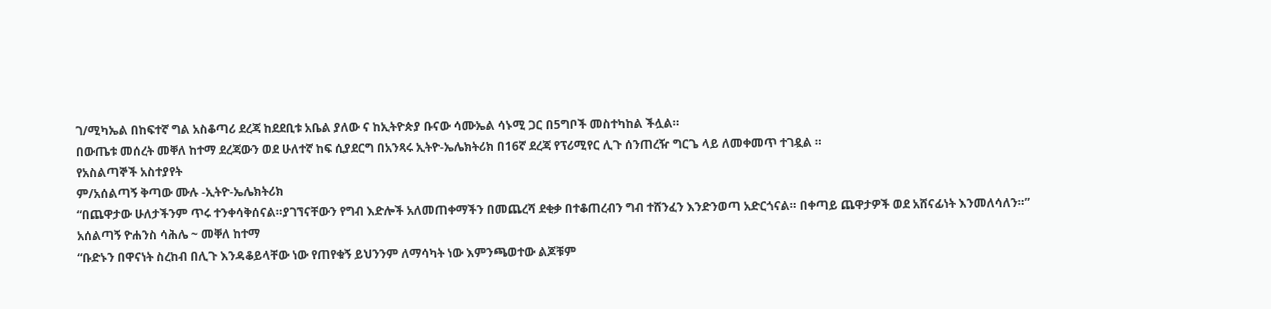ገ/ሚካኤል በከፍተኛ ግል አስቆጣሪ ደረጃ ከደደቢቱ አቤል ያለው ና ከኢትዮጵያ ቡናው ሳሙኤል ሳኑሚ ጋር በ5ግቦች መስተካከል ችሏል።
በውጤቱ መሰረት መቐለ ከተማ ደረጃውን ወደ ሁለተኛ ከፍ ሲያደርግ በአንጻሩ ኢትዮ-ኤሌክትሪክ በ16ኛ ደረጃ የፕሪሚየር ሊጉ ሰንጠረዥ ግርጌ ላይ ለመቀመጥ ተገዷል ።
የአስልጣኞች አስተያየት
ም/አሰልጣኝ ቅጣው ሙሉ -ኢትዮ-ኤሌክትሪክ
“በጨዋታው ሁለታችንም ጥሩ ተንቀሳቅሰናል።ያገኘናቸውን የግብ እድሎች አለመጠቀማችን በመጨረሻ ደቂቃ በተቆጠረብን ግብ ተሸንፈን እንድንወጣ አድርጎናል። በቀጣይ ጨዋታዎች ወደ አሸናፊነት እንመለሳለን።”
አሰልጣኝ ዮሐንስ ሳሕሌ ~ መቐለ ከተማ
“ቡድኑን በዋናነት ስረከብ በሊጉ እንዳቆይላቸው ነው የጠየቁኝ ይህንንም ለማሳካት ነው እምንጫወተው ልጆቹም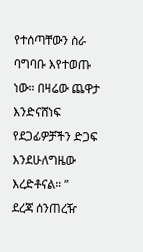የተሰጣቸውን ስራ ባግባቡ እየተወጡ ነው። በዛሬው ጨዋታ እንድናሸነፍ የደጋፊዎቻችን ድጋፍ እንደሁለግዜው እረድቶናል። ”
ደረጃ ሰንጠረዥ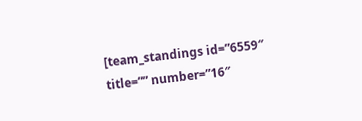[team_standings id=”6559″ title=”” number=”16″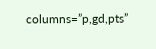columns=”p,gd,pts”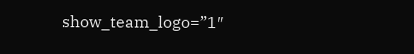show_team_logo=”1″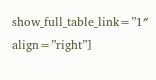show_full_table_link=”1″ align=”right”]